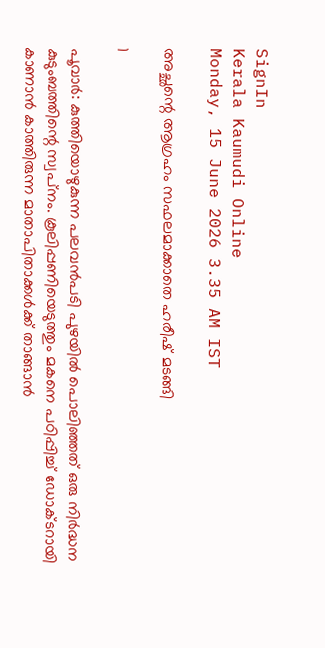SignIn
Kerala Kaumudi Online
Monday, 15 June 2026 3.35 AM IST

അച്ഛന്റെ ആഗ്രഹം സഫലമാക്കാതെ ഹരീഷ് മടങ്ങി

1

പൂവാർ: കുത്തിയൊഴുകുന്ന പലവൻപടി പുഴയിൽ പൊലിഞ്ഞത് ഒരു നിർദ്ധന കുടുംബത്തിന്റെ സ്വപ്‌നം. കൂലിപ്പണിയെടുത്തും മകനെ പഠിപ്പിച്ച് ഡോക്ടറായി കാണാൻ കാത്തിരുന്ന മാതാപിതാക്കൾക്ക് താങ്ങാൻ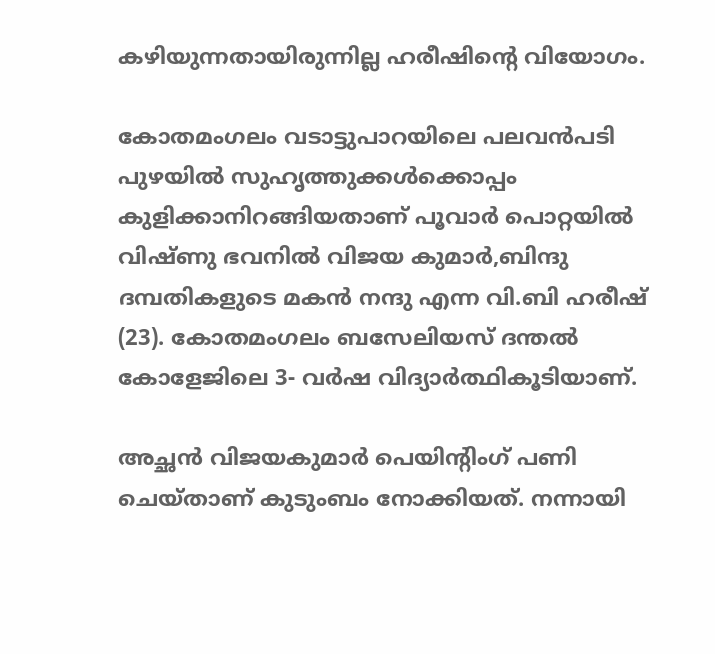കഴിയുന്നതായിരുന്നില്ല ഹരീഷിന്റെ വിയോഗം.

കോതമംഗലം വടാട്ടുപാറയിലെ പലവൻപടി പുഴയിൽ സുഹൃത്തുക്കൾക്കൊപ്പം കുളിക്കാനിറങ്ങിയതാണ് പൂവാർ പൊറ്റയിൽ വിഷ്ണു ഭവനിൽ വിജയ കുമാർ,ബിന്ദു ദമ്പതികളുടെ മകൻ നന്ദു എന്ന വി.ബി ഹരീഷ് (23). കോതമംഗലം ബസേലിയസ് ദന്തൽ കോളേജിലെ 3- വർഷ വിദ്യാർത്ഥികൂടിയാണ്.

അച്ഛൻ വിജയകുമാർ പെയിന്റിംഗ് പണി ചെയ്താണ് കുടുംബം നോക്കിയത്. നന്നായി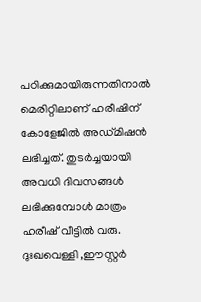പഠിക്കുമായിരുന്നതിനാൽ മെരിറ്റിലാണ് ഹരീഷിന് കോളേജിൽ അഡ്മിഷൻ ലഭിച്ചത്. തുടർച്ചയായി അവധി ദിവസങ്ങൾ ലഭിക്കുമ്പോൾ മാത്രം ഹരീഷ് വീട്ടിൽ വരു. ദുഃഖവെള്ളി ,ഈസ്റ്റർ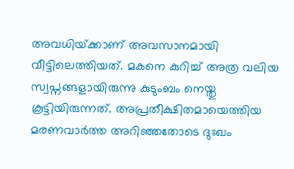അവധിയ്‌ക്കാണ് അവസാനമായി വീട്ടിലെത്തിയത്. മകനെ കുറിച്ച് അത്ര വലിയ സ്വപ്നങ്ങളായിരുന്നു കുടുംബം നെയ്തു കൂട്ടിയിരുന്നത്. അപ്രതീക്ഷിതമായെത്തിയ മരണവാർത്ത അറിഞ്ഞതോടെ ദുഃഖം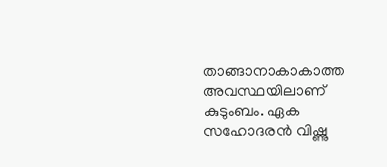താങ്ങാനാകാകാത്ത അവസ്ഥയിലാണ് കുടുംബം. ഏക സഹോദരൻ വിഷ്ണു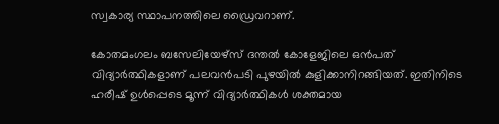സ്വകാര്യ സ്ഥാപനത്തിലെ ഡ്രൈവറാണ്.

കോതമംഗലം ബസേലിയേഴ്സ് ദന്തൽ കോളേജിലെ ഒൻപത് വിദ്യാർത്ഥികളാണ് പലവൻപടി പുഴയിൽ കുളിക്കാനിറങ്ങിയത്. ഇതിനിടെ ഹരീഷ് ഉൾപ്പെടെ മൂന്ന് വിദ്യാർത്ഥികൾ ശക്തമായ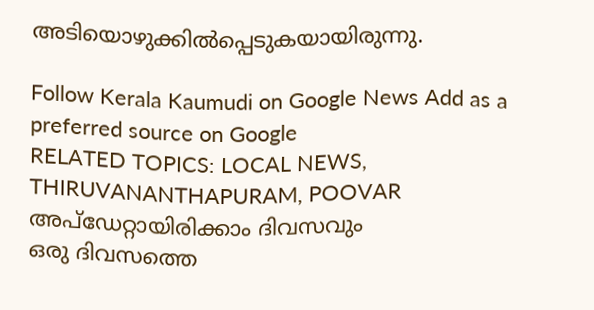അടിയൊഴുക്കിൽപ്പെടുകയായിരുന്നു.

Follow Kerala Kaumudi on Google News Add as a preferred source on Google
RELATED TOPICS: LOCAL NEWS, THIRUVANANTHAPURAM, POOVAR
അപ്ഡേറ്റായിരിക്കാം ദിവസവും
ഒരു ദിവസത്തെ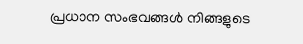പ്രധാന സംഭവങ്ങൾ നിങ്ങളുടെ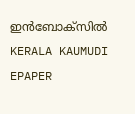ഇൻബോക്സിൽ
KERALA KAUMUDI EPAPER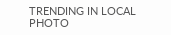TRENDING IN LOCAL
PHOTO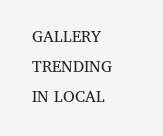GALLERY
TRENDING IN LOCAL